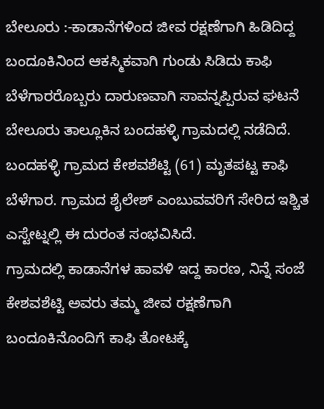ಬೇಲೂರು :-ಕಾಡಾನೆಗಳಿಂದ ಜೀವ ರಕ್ಷಣೆಗಾಗಿ ಹಿಡಿದಿದ್ದ ಬಂದೂಕಿನಿಂದ ಆಕಸ್ಮಿಕವಾಗಿ ಗುಂಡು ಸಿಡಿದು ಕಾಫಿ ಬೆಳೆಗಾರರೊಬ್ಬರು ದಾರುಣವಾಗಿ ಸಾವನ್ನಪ್ಪಿರುವ ಘಟನೆ ಬೇಲೂರು ತಾಲ್ಲೂಕಿನ ಬಂದಹಳ್ಳಿ ಗ್ರಾಮದಲ್ಲಿ ನಡೆದಿದೆ.
ಬಂದಹಳ್ಳಿ ಗ್ರಾಮದ ಕೇಶವಶೆಟ್ಟಿ (61) ಮೃತಪಟ್ಟ ಕಾಫಿ ಬೆಳೆಗಾರ. ಗ್ರಾಮದ ಶೈಲೇಶ್ ಎಂಬುವವರಿಗೆ ಸೇರಿದ ಇಶ್ಚಿತ ಎಸ್ಟೇಟ್ನಲ್ಲಿ ಈ ದುರಂತ ಸಂಭವಿಸಿದೆ.
ಗ್ರಾಮದಲ್ಲಿ ಕಾಡಾನೆಗಳ ಹಾವಳಿ ಇದ್ದ ಕಾರಣ, ನಿನ್ನೆ ಸಂಜೆ ಕೇಶವಶೆಟ್ಟಿ ಅವರು ತಮ್ಮ ಜೀವ ರಕ್ಷಣೆಗಾಗಿ ಬಂದೂಕಿನೊಂದಿಗೆ ಕಾಫಿ ತೋಟಕ್ಕೆ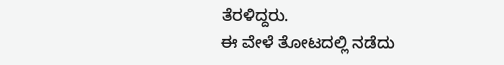ತೆರಳಿದ್ದರು.
ಈ ವೇಳೆ ತೋಟದಲ್ಲಿ ನಡೆದು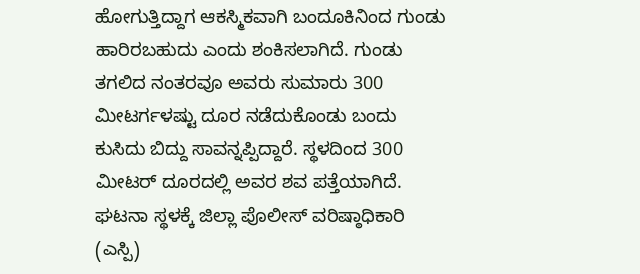ಹೋಗುತ್ತಿದ್ದಾಗ ಆಕಸ್ಮಿಕವಾಗಿ ಬಂದೂಕಿನಿಂದ ಗುಂಡು ಹಾರಿರಬಹುದು ಎಂದು ಶಂಕಿಸಲಾಗಿದೆ. ಗುಂಡು ತಗಲಿದ ನಂತರವೂ ಅವರು ಸುಮಾರು 300 ಮೀಟರ್ಗಳಷ್ಟು ದೂರ ನಡೆದುಕೊಂಡು ಬಂದು ಕುಸಿದು ಬಿದ್ದು ಸಾವನ್ನಪ್ಪಿದ್ದಾರೆ. ಸ್ಥಳದಿಂದ 300 ಮೀಟರ್ ದೂರದಲ್ಲಿ ಅವರ ಶವ ಪತ್ತೆಯಾಗಿದೆ.
ಘಟನಾ ಸ್ಥಳಕ್ಕೆ ಜಿಲ್ಲಾ ಪೊಲೀಸ್ ವರಿಷ್ಠಾಧಿಕಾರಿ (ಎಸ್ಪಿ)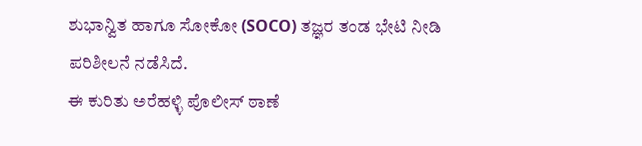ಶುಭಾನ್ವಿತ ಹಾಗೂ ಸೋಕೋ (SOCO) ತಜ್ಞರ ತಂಡ ಭೇಟಿ ನೀಡಿ ಪರಿಶೀಲನೆ ನಡೆಸಿದೆ.
ಈ ಕುರಿತು ಅರೆಹಳ್ಳಿ ಪೊಲೀಸ್ ಠಾಣೆ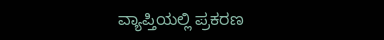ವ್ಯಾಪ್ತಿಯಲ್ಲಿ ಪ್ರಕರಣ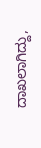ದಾಖಲಾಗಿದ್ದು,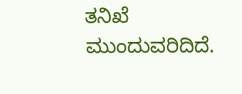ತನಿಖೆ ಮುಂದುವರಿದಿದೆ.